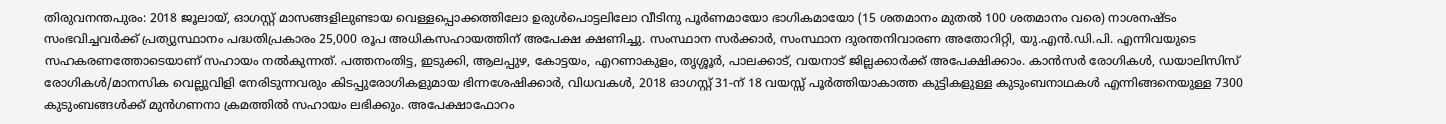തിരുവനന്തപുരം: 2018 ജൂലായ്, ഓഗസ്റ്റ് മാസങ്ങളിലുണ്ടായ വെള്ളപ്പൊക്കത്തിലോ ഉരുൾപൊട്ടലിലോ വീടിനു പൂർണമായോ ഭാഗികമായോ (15 ശതമാനം മുതൽ 100 ശതമാനം വരെ) നാശനഷ്ടം സംഭവിച്ചവർക്ക് പ്രത്യുസ്ഥാനം പദ്ധതിപ്രകാരം 25,000 രൂപ അധികസഹായത്തിന് അപേക്ഷ ക്ഷണിച്ചു. സംസ്ഥാന സർക്കാർ, സംസ്ഥാന ദുരന്തനിവാരണ അതോറിറ്റി, യു.എൻ.ഡി.പി. എന്നിവയുടെ സഹകരണത്തോടെയാണ് സഹായം നൽകുന്നത്. പത്തനംതിട്ട, ഇടുക്കി, ആലപ്പുഴ, കോട്ടയം, എറണാകുളം, തൃശ്ശൂർ, പാലക്കാട്, വയനാട് ജില്ലക്കാർക്ക് അപേക്ഷിക്കാം. കാൻസർ രോഗികൾ, ഡയാലിസിസ് രോഗികൾ/മാനസിക വെല്ലുവിളി നേരിടുന്നവരും കിടപ്പുരോഗികളുമായ ഭിന്നശേഷിക്കാർ, വിധവകൾ, 2018 ഓഗസ്റ്റ് 31-ന് 18 വയസ്സ് പൂർത്തിയാകാത്ത കുട്ടികളുള്ള കുടുംബനാഥകൾ എന്നിങ്ങനെയുള്ള 7300 കുടുംബങ്ങൾക്ക് മുൻഗണനാ ക്രമത്തിൽ സഹായം ലഭിക്കും. അപേക്ഷാഫോറം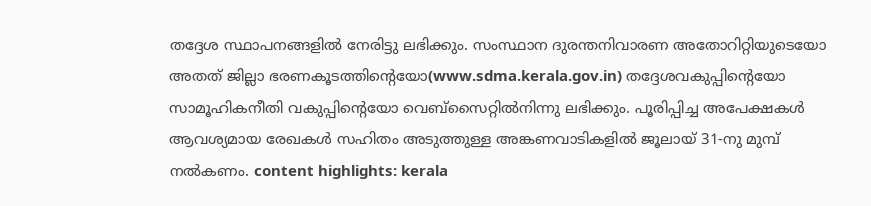തദ്ദേശ സ്ഥാപനങ്ങളിൽ നേരിട്ടു ലഭിക്കും. സംസ്ഥാന ദുരന്തനിവാരണ അതോറിറ്റിയുടെയോ അതത് ജില്ലാ ഭരണകൂടത്തിന്റെയോ(www.sdma.kerala.gov.in) തദ്ദേശവകുപ്പിന്റെയോ സാമൂഹികനീതി വകുപ്പിന്റെയോ വെബ്സൈറ്റിൽനിന്നു ലഭിക്കും. പൂരിപ്പിച്ച അപേക്ഷകൾ ആവശ്യമായ രേഖകൾ സഹിതം അടുത്തുള്ള അങ്കണവാടികളിൽ ജൂലായ് 31-നു മുമ്പ് നൽകണം. content highlights: kerala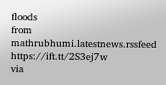floods
from mathrubhumi.latestnews.rssfeed https://ift.tt/2S3ej7w
via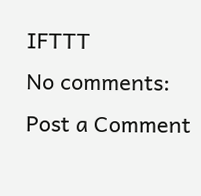IFTTT
No comments:
Post a Comment